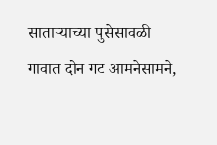साताऱ्याच्या पुसेसावळी गावात दोन गट आमनेसामने,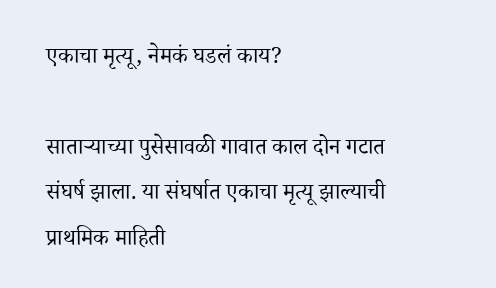एकाचा मृत्यू, नेमकं घडलं काय?

साताऱ्याच्या पुसेसावळी गावात काल दोन गटात संघर्ष झाला. या संघर्षात एकाचा मृत्यू झाल्याची प्राथमिक माहिती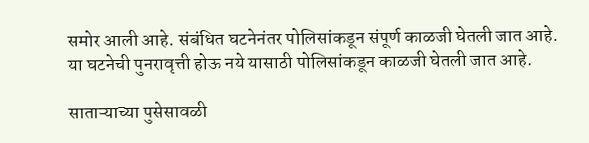समोर आली आहे. संबंधित घटनेनंतर पोलिसांकडून संपूर्ण काळजी घेतली जात आहे. या घटनेची पुनरावृत्ती होऊ नये यासाठी पोलिसांकडून काळजी घेतली जात आहे.

साताऱ्याच्या पुसेसावळी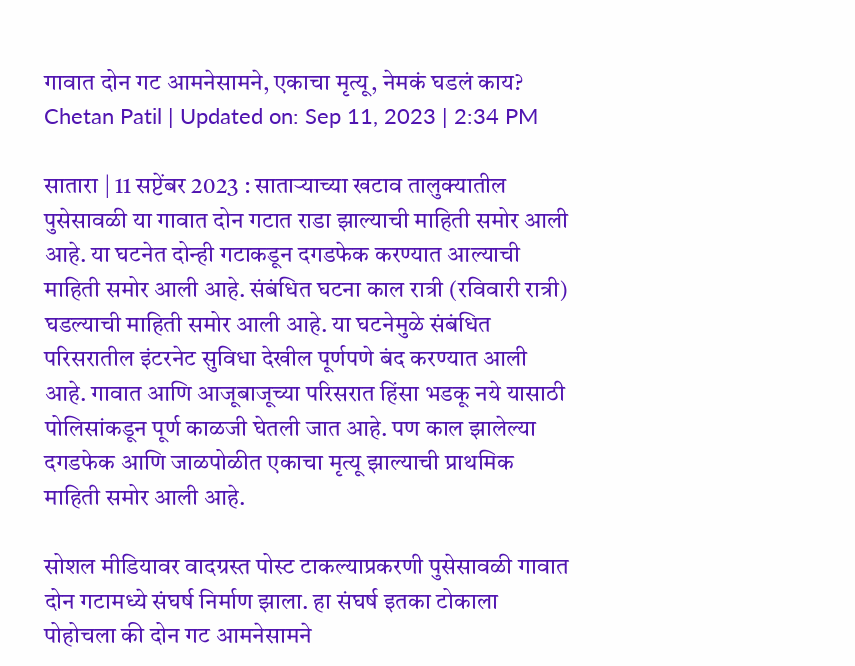गावात दोन गट आमनेसामने, एकाचा मृत्यू, नेमकं घडलं काय?
Chetan Patil | Updated on: Sep 11, 2023 | 2:34 PM

सातारा | 11 सप्टेंबर 2023 : साताऱ्याच्या खटाव तालुक्यातील पुसेसावळी या गावात दोन गटात राडा झाल्याची माहिती समोर आली आहे. या घटनेत दोन्ही गटाकडून दगडफेक करण्यात आल्याची माहिती समोर आली आहे. संबंधित घटना काल रात्री (रविवारी रात्री) घडल्याची माहिती समोर आली आहे. या घटनेमुळे संबंधित परिसरातील इंटरनेट सुविधा देखील पूर्णपणे बंद करण्यात आली आहे. गावात आणि आजूबाजूच्या परिसरात हिंसा भडकू नये यासाठी पोलिसांकडून पूर्ण काळजी घेतली जात आहे. पण काल झालेल्या दगडफेक आणि जाळपोळीत एकाचा मृत्यू झाल्याची प्राथमिक माहिती समोर आली आहे.

सोशल मीडियावर वादग्रस्त पोस्ट टाकल्याप्रकरणी पुसेसावळी गावात दोन गटामध्ये संघर्ष निर्माण झाला. हा संघर्ष इतका टोकाला पोहोचला की दोन गट आमनेसामने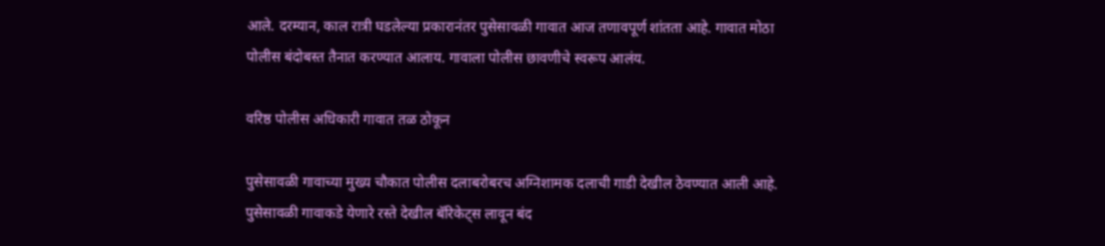आले. दरम्यान, काल रात्री घडलेल्या प्रकारानंतर पुसेसावळी गावात आज तणावपूर्ण शांतता आहे. गावात मोठा पोलीस बंदोबस्त तैनात करण्यात आलाय. गावाला पोलीस छावणीचे स्वरूप आलंय.

वरिष्ठ पोलीस अधिकारी गावात तळ ठोकून

पुसेसावळी गावाच्या मुख्य चौकात पोलीस दलाबरोबरच अग्निशामक दलाची गाडी देखील ठेवण्यात आली आहे. पुसेसावळी गावाकडे येणारे रस्ते देखील बॅरिकेट्स लावून बंद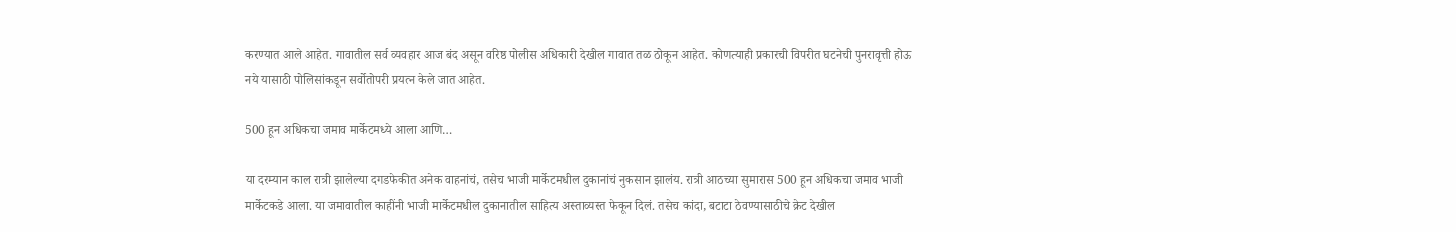करण्यात आले आहेत. गावातील सर्व व्यवहार आज बंद असून वरिष्ठ पोलीस अधिकारी देखील गावात तळ ठोकून आहेत. कोणत्याही प्रकारची विपरीत घटनेची पुनरावृत्ती होऊ नये यासाठी पोलिसांकडून सर्वोतोपरी प्रयत्न केले जात आहेत.

500 हून अधिकचा जमाव मार्केटमध्ये आला आणि…

या दरम्यान काल रात्री झालेल्या दगडफेकीत अनेक वाहनांचं, तसेच भाजी मार्केटमधील दुकानांचं नुकसान झालंय. रात्री आठच्या सुमारास 500 हून अधिकचा जमाव भाजी मार्केटकडे आला. या जमावातील काहींनी भाजी मार्केटमधील दुकानातील साहित्य अस्ताव्यस्त फेकून दिलं. तसेच कांदा, बटाटा ठेवण्यासाठीचे क्रेट देखील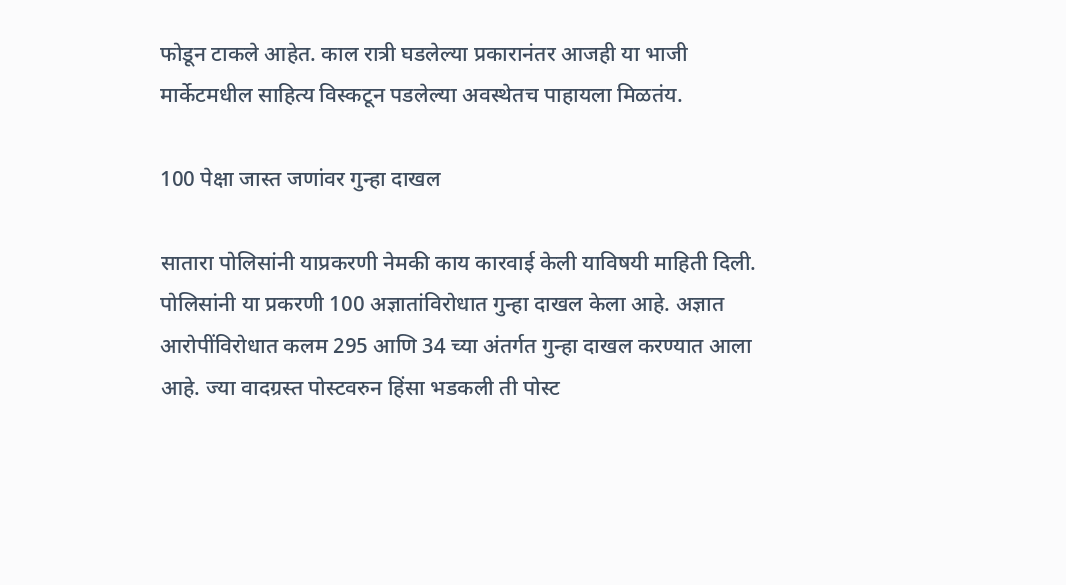फोडून टाकले आहेत. काल रात्री घडलेल्या प्रकारानंतर आजही या भाजी मार्केटमधील साहित्य विस्कटून पडलेल्या अवस्थेतच पाहायला मिळतंय.

100 पेक्षा जास्त जणांवर गुन्हा दाखल

सातारा पोलिसांनी याप्रकरणी नेमकी काय कारवाई केली याविषयी माहिती दिली. पोलिसांनी या प्रकरणी 100 अज्ञातांविरोधात गुन्हा दाखल केला आहे. अज्ञात आरोपींविरोधात कलम 295 आणि 34 च्या अंतर्गत गुन्हा दाखल करण्यात आला आहे. ज्या वादग्रस्त पोस्टवरुन हिंसा भडकली ती पोस्ट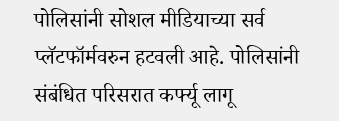पोलिसांनी सोशल मीडियाच्या सर्व प्लॅटफॉर्मवरुन हटवली आहे. पोलिसांनी संबंधित परिसरात कर्फ्यू लागू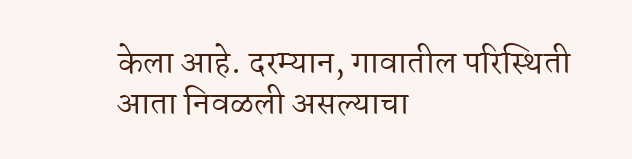केला आहे. दरम्यान, गावातील परिस्थिती आता निवळली असल्याचा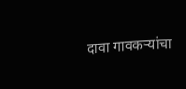दावा गावकऱ्यांचा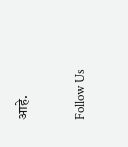आहे.

Follow Us